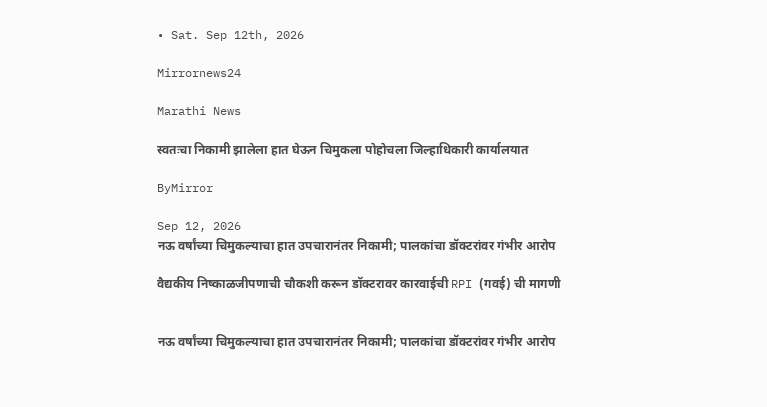• Sat. Sep 12th, 2026

Mirrornews24

Marathi News

स्वतःचा निकामी झालेला हात घेऊन चिमुकला पोहोचला जिल्हाधिकारी कार्यालयात

ByMirror

Sep 12, 2026
नऊ वर्षांच्या चिमुकल्याचा हात उपचारानंतर निकामी; पालकांचा डॉक्टरांवर गंभीर आरोप

वैद्यकीय निष्काळजीपणाची चौकशी करून डॉक्टरावर कारवाईची RPI (गवई) ची मागणी


नऊ वर्षांच्या चिमुकल्याचा हात उपचारानंतर निकामी; पालकांचा डॉक्टरांवर गंभीर आरोप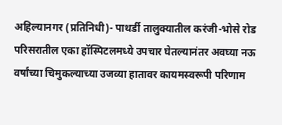अहिल्यानगर (प्रतिनिधी)- पाथर्डी तालुक्यातील करंजी-भोसे रोड परिसरातील एका हॉस्पिटलमध्ये उपचार घेतल्यानंतर अवघ्या नऊ वर्षांच्या चिमुकल्याच्या उजव्या हातावर कायमस्वरूपी परिणाम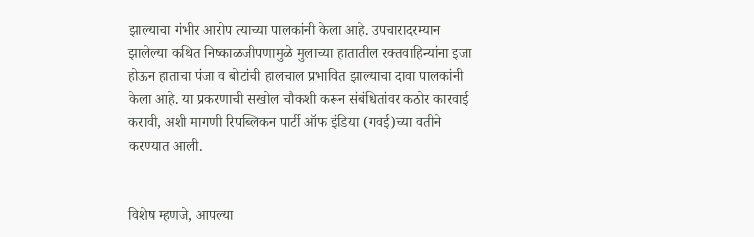झाल्याचा गंभीर आरोप त्याच्या पालकांनी केला आहे. उपचारादरम्यान झालेल्या कथित निष्काळजीपणामुळे मुलाच्या हातातील रक्तवाहिन्यांना इजा होऊन हाताचा पंजा व बोटांची हालचाल प्रभावित झाल्याचा दावा पालकांनी केला आहे. या प्रकरणाची सखोल चौकशी करून संबंधितांवर कठोर कारवाई करावी, अशी मागणी रिपब्लिकन पार्टी ऑफ इंडिया (गवई)च्या वतीने करण्यात आली.


विशेष म्हणजे, आपल्या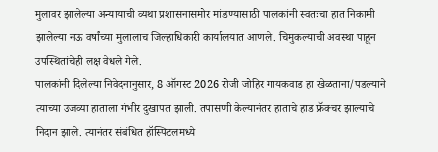मुलावर झालेल्या अन्यायाची व्यथा प्रशासनासमोर मांडण्यासाठी पालकांनी स्वतःचा हात निकामी झालेल्या नऊ वर्षांच्या मुलालाच जिल्हाधिकारी कार्यालयात आणले. चिमुकल्याची अवस्था पाहून उपस्थितांचेही लक्ष वेधले गेले.
पालकांनी दिलेल्या निवेदनानुसार, 8 ऑगस्ट 2026 रोजी जोहिर गायकवाड हा खेळताना/पडल्याने त्याच्या उजव्या हाताला गंभीर दुखापत झाली. तपासणी केल्यानंतर हाताचे हाड फ्रॅक्चर झाल्याचे निदान झाले. त्यानंतर संबंधित हॉस्पिटलमध्ये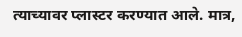त्याच्यावर प्लास्टर करण्यात आले. मात्र,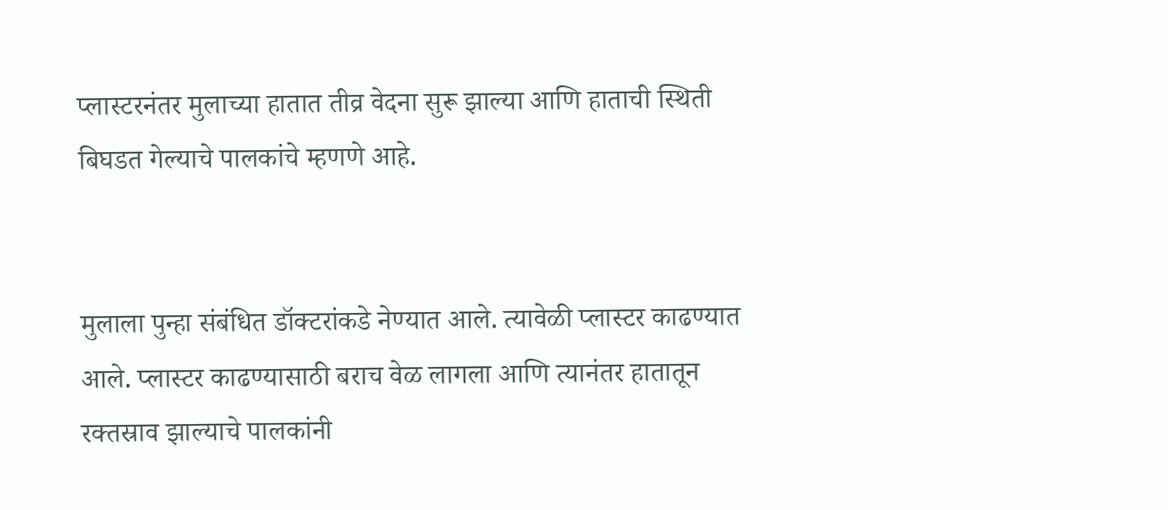प्लास्टरनंतर मुलाच्या हातात तीव्र वेदना सुरू झाल्या आणि हाताची स्थिती बिघडत गेल्याचे पालकांचे म्हणणे आहे.


मुलाला पुन्हा संबंधित डॉक्टरांकडे नेण्यात आले. त्यावेळी प्लास्टर काढण्यात आले. प्लास्टर काढण्यासाठी बराच वेळ लागला आणि त्यानंतर हातातून रक्तस्राव झाल्याचे पालकांनी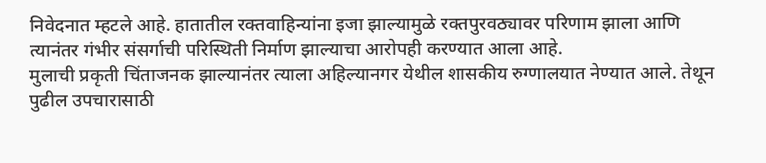निवेदनात म्हटले आहे. हातातील रक्तवाहिन्यांना इजा झाल्यामुळे रक्तपुरवठ्यावर परिणाम झाला आणि त्यानंतर गंभीर संसर्गाची परिस्थिती निर्माण झाल्याचा आरोपही करण्यात आला आहे.
मुलाची प्रकृती चिंताजनक झाल्यानंतर त्याला अहिल्यानगर येथील शासकीय रुग्णालयात नेण्यात आले. तेथून पुढील उपचारासाठी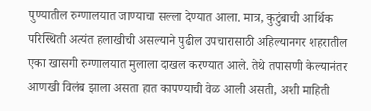पुण्यातील रुग्णालयात जाण्याचा सल्ला देण्यात आला. मात्र, कुटुंबाची आर्थिक परिस्थिती अत्यंत हलाखीची असल्याने पुढील उपचारासाठी अहिल्यानगर शहरातील एका खासगी रुग्णालयात मुलाला दाखल करण्यात आले. तेथे तपासणी केल्यानंतर आणखी विलंब झाला असता हात कापण्याची वेळ आली असती, अशी माहिती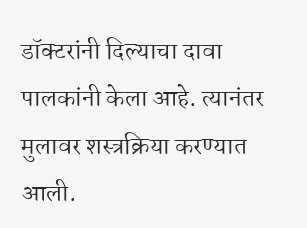डॉक्टरांनी दिल्याचा दावा पालकांनी केला आहे. त्यानंतर मुलावर शस्त्रक्रिया करण्यात आली.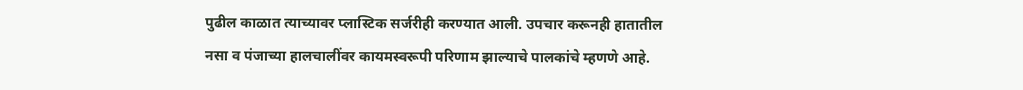पुढील काळात त्याच्यावर प्लास्टिक सर्जरीही करण्यात आली. उपचार करूनही हातातील नसा व पंजाच्या हालचालींवर कायमस्वरूपी परिणाम झाल्याचे पालकांचे म्हणणे आहे.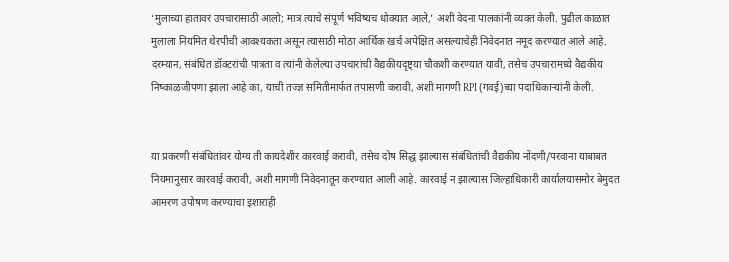‘मुलाच्या हातावर उपचारासाठी आलो; मात्र त्याचे संपूर्ण भविष्यच धोक्यात आले,’ अशी वेदना पालकांनी व्यक्त केली. पुढील काळात मुलाला नियमित थेरपीची आवश्‍यकता असून त्यासाठी मोठा आर्थिक खर्च अपेक्षित असल्याचेही निवेदनात नमूद करण्यात आले आहे. दरम्यान, संबंधित डॉक्टरांची पात्रता व त्यांनी केलेल्या उपचारांची वैद्यकीयदृष्ट्या चौकशी करण्यात यावी, तसेच उपचारामध्ये वैद्यकीय निष्काळजीपणा झाला आहे का, याची तज्ज्ञ समितीमार्फत तपासणी करावी, अशी मागणी RPI (गवई)च्या पदाधिकाऱ्यांनी केली.


या प्रकरणी संबंधितांवर योग्य ती कायदेशीर कारवाई करावी, तसेच दोष सिद्ध झाल्यास संबंधितांची वैद्यकीय नोंदणी/परवाना याबाबत नियमानुसार कारवाई करावी, अशी मागणी निवेदनातून करण्यात आली आहे. कारवाई न झाल्यास जिल्हाधिकारी कार्यालयासमोर बेमुदत आमरण उपोषण करण्याचा इशाराही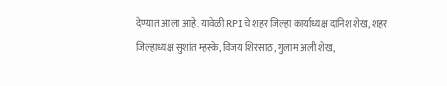देण्यात आला आहे. यावेळी RPIचे शहर जिल्हा कार्याध्यक्ष दानिश शेख, शहर जिल्हाध्यक्ष सुशांत म्हस्के, विजय शिरसाठ, गुलाम अली शेख,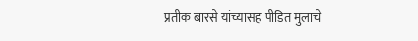प्रतीक बारसे यांच्यासह पीडित मुलाचे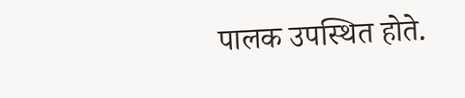पालक उपस्थित होते.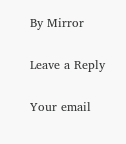By Mirror

Leave a Reply

Your email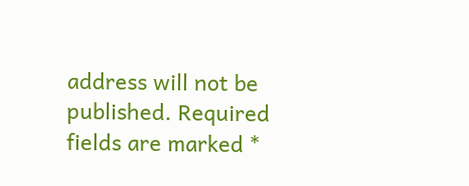address will not be published. Required fields are marked *